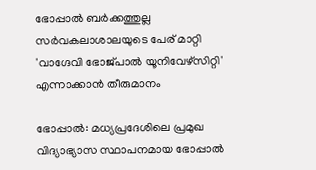ഭോപ്പാൽ ബർക്കത്തുല്ല സർവകലാശാലയുടെ പേര് മാറ്റി 'വാഗ്ദേവി ഭോജ്പാൽ യൂനിവേഴ്സിറ്റി' എന്നാക്കാൻ തീരുമാനം

ഭോപ്പാൽ: മധ്യപ്രദേശിലെ പ്രമുഖ വിദ്യാഭ്യാസ സ്ഥാപനമായ ഭോപ്പാൽ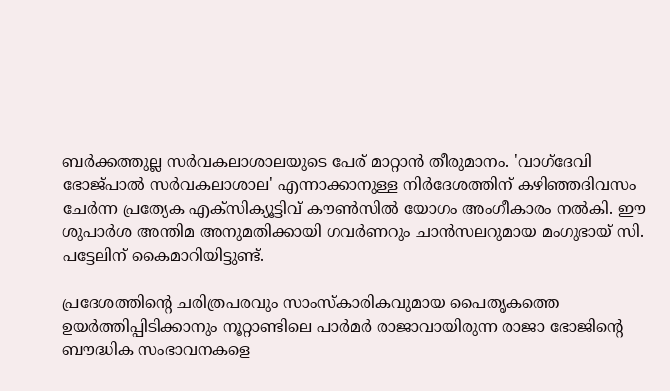ബർക്കത്തുല്ല സർവകലാശാലയുടെ പേര് മാറ്റാൻ തീരുമാനം. 'വാഗ്ദേവി ഭോജ്പാൽ സർവകലാശാല' എന്നാക്കാനുള്ള നിർദേശത്തിന് കഴിഞ്ഞദിവസം ചേർന്ന പ്രത്യേക എക്സിക്യൂട്ടിവ് കൗൺസിൽ യോഗം അംഗീകാരം നൽകി. ഈ ശുപാർശ അന്തിമ അനുമതിക്കായി ഗവർണറും ചാൻസലറുമായ മംഗുഭായ് സി. പട്ടേലിന് കൈമാറിയിട്ടുണ്ട്.

പ്രദേശത്തിന്റെ ചരിത്രപരവും സാംസ്കാരികവുമായ പൈതൃകത്തെ ഉയർത്തിപ്പിടിക്കാനും നൂറ്റാണ്ടിലെ പാർമർ രാജാവായിരുന്ന രാജാ ഭോജിന്റെ ബൗദ്ധിക സംഭാവനകളെ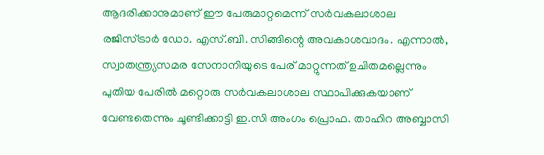ആദരിക്കാനുമാണ് ഈ പേരുമാറ്റമെന്ന് സർവകലാശാല രജിസ്ട്രാർ ഡോ. എസ്.ബി. സിങ്ങിന്റെ അവകാശവാദം. എന്നാൽ, സ്വാതന്ത്ര്യസമര സേനാനിയുടെ പേര് മാറ്റുന്നത് ഉചിതമല്ലെന്നും പുതിയ പേരിൽ മറ്റൊരു സർവകലാശാല സ്ഥാപിക്കുകയാണ് വേണ്ടതെന്നും ചൂണ്ടിക്കാട്ടി ഇ.സി അംഗം പ്രൊഫ. താഹിറ അബ്ബാസി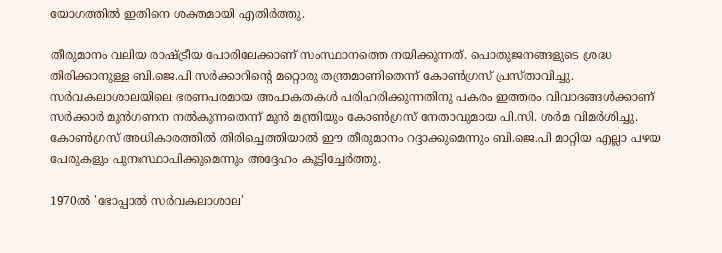യോഗത്തിൽ ഇതിനെ ശക്തമായി എതിർത്തു.

തീരുമാനം വലിയ രാഷ്ട്രീയ പോരിലേക്കാണ് സംസ്ഥാനത്തെ നയിക്കുന്നത്. പൊതുജനങ്ങളുടെ ശ്രദ്ധ തിരിക്കാനുള്ള ബി.ജെ.പി സർക്കാറിന്റെ മറ്റൊരു തന്ത്രമാണിതെന്ന് കോൺഗ്രസ് പ്രസ്താവിച്ചു. സർവകലാശാലയിലെ ഭരണപരമായ അപാകതകൾ പരിഹരിക്കുന്നതിനു പകരം ഇത്തരം വിവാദങ്ങൾക്കാണ് സർക്കാർ മുൻഗണന നൽകുന്നതെന്ന് മുൻ മന്ത്രിയും കോൺഗ്രസ് നേതാവുമായ പി.സി. ശർമ വിമർശിച്ചു. കോൺഗ്രസ് അധികാരത്തിൽ തിരിച്ചെത്തിയാൽ ഈ തീരുമാനം റദ്ദാക്കുമെന്നും ബി.ജെ.പി മാറ്റിയ എല്ലാ പഴയ പേരുകളും പുനഃസ്ഥാപിക്കുമെന്നും അദ്ദേഹം കൂട്ടിച്ചേർത്തു.

1970ൽ 'ഭോപ്പാൽ സർവകലാശാല'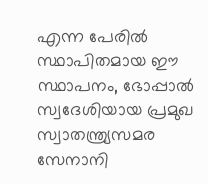എന്ന പേരിൽ സ്ഥാപിതമായ ഈ സ്ഥാപനം, ഭോപ്പാൽ സ്വദേശിയായ പ്രമുഖ സ്വാതന്ത്ര്യസമര സേനാനി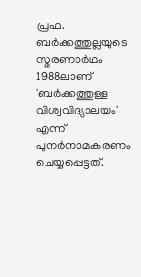പ്രഫ. ബർക്കത്തുല്ലയുടെ സ്മരണാർഥം 1988ലാണ് 'ബർക്കത്തുള്ള വിശ്വവിദ്യാലയം' എന്ന് പുനർനാമകരണം ചെയ്യപ്പെട്ടത്.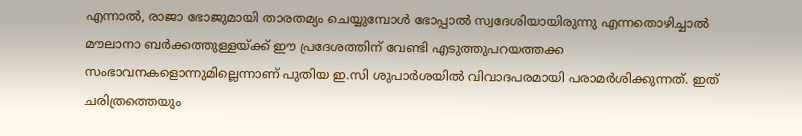എന്നാൽ, രാജാ ഭോജുമായി താരതമ്യം ചെയ്യുമ്പോൾ ഭോപ്പാൽ സ്വദേശിയായിരുന്നു എന്നതൊഴിച്ചാൽ മൗലാനാ ബർക്കത്തുള്ളയ്ക്ക് ഈ പ്രദേശത്തിന് വേണ്ടി എടുത്തുപറയത്തക്ക സംഭാവനകളൊന്നുമില്ലെന്നാണ് പുതിയ ഇ.സി ശുപാർശയിൽ വിവാദപരമായി പരാമർശിക്കുന്നത്. ഇത് ചരിത്രത്തെയും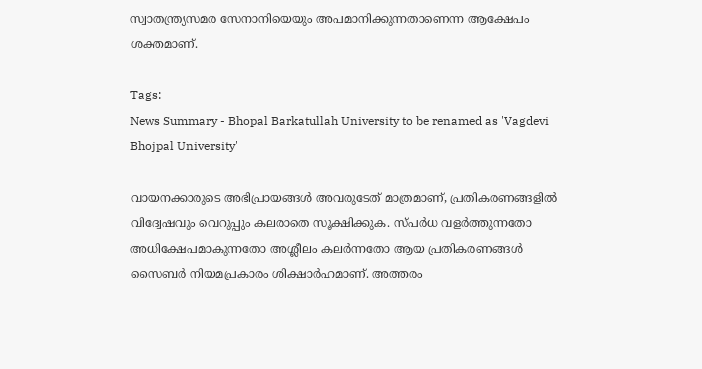സ്വാതന്ത്ര്യസമര സേനാനിയെയും അപമാനിക്കുന്നതാണെന്ന ആക്ഷേപം ശക്തമാണ്.

Tags:
News Summary - Bhopal Barkatullah University to be renamed as 'Vagdevi Bhojpal University'

വായനക്കാരുടെ അഭിപ്രായങ്ങള്‍ അവരുടേത് മാത്രമാണ്, പ്രതികരണങ്ങളിൽ വിദ്വേഷവും വെറുപ്പും കലരാതെ സൂക്ഷിക്കുക. സ്പർധ വളർത്തുന്നതോ അധിക്ഷേപമാകുന്നതോ അശ്ലീലം കലർന്നതോ ആയ പ്രതികരണങ്ങൾ സൈബർ നിയമപ്രകാരം ശിക്ഷാർഹമാണ്. അത്തരം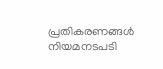പ്രതികരണങ്ങൾ നിയമനടപടി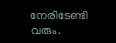നേരിടേണ്ടി വരും.